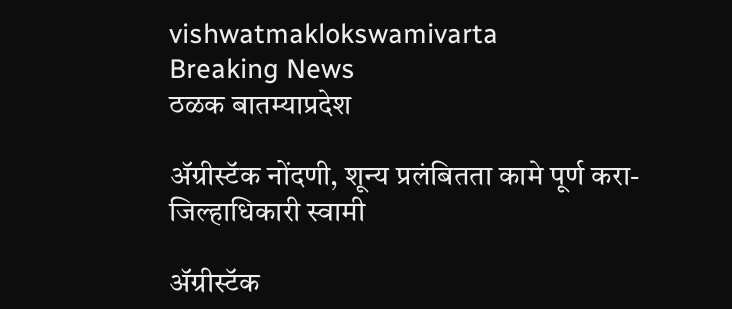vishwatmaklokswamivarta
Breaking News
ठळक बातम्याप्रदेश

ॲग्रीस्टॅक नोंदणी, शून्य प्रलंबितता कामे पूर्ण करा- जिल्हाधिकारी स्वामी

ॲग्रीस्टॅक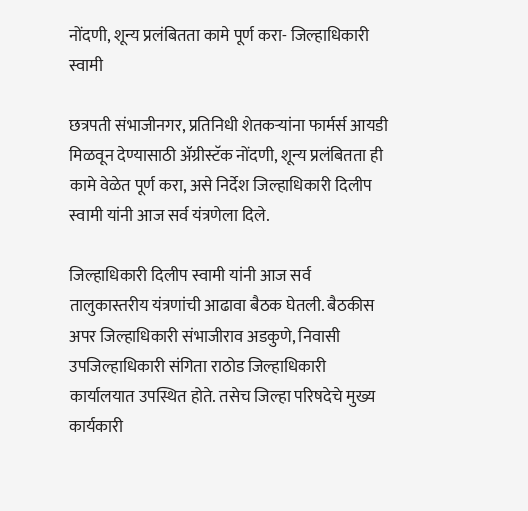नोंदणी, शून्य प्रलंबितता कामे पूर्ण करा- जिल्हाधिकारी स्वामी

छत्रपती संभाजीनगर, प्रतिनिधी शेतकऱ्यांना फार्मर्स आयडी मिळवून देण्यासाठी ॲग्रीस्टॅक नोंदणी, शून्य प्रलंबितता ही कामे वेळेत पूर्ण करा, असे निर्देश जिल्हाधिकारी दिलीप स्वामी यांनी आज सर्व यंत्रणेला दिले.

जिल्हाधिकारी दिलीप स्वामी यांनी आज सर्व तालुकास्तरीय यंत्रणांची आढावा बैठक घेतली. बैठकीस अपर जिल्हाधिकारी संभाजीराव अडकुणे, निवासी उपजिल्हाधिकारी संगिता राठोड जिल्हाधिकारी कार्यालयात उपस्थित होते. तसेच जिल्हा परिषदेचे मुख्य कार्यकारी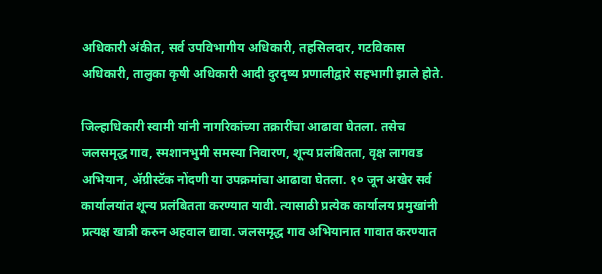अधिकारी अंकीत, सर्व उपविभागीय अधिकारी, तहसिलदार, गटविकास अधिकारी, तालुका कृषी अधिकारी आदी दुरदृष्य प्रणालीद्वारे सहभागी झाले होते.

जिल्हाधिकारी स्वामी यांनी नागरिकांच्या तक्रारींचा आढावा घेतला. तसेच जलसमृद्ध गाव, स्मशानभुमी समस्या निवारण, शून्य प्रलंबितता, वृक्ष लागवड अभियान, ॲग्रीस्टॅक नोंदणी या उपक्रमांचा आढावा घेतला. १० जून अखेर सर्व कार्यालयांत शून्य प्रलंबितता करण्यात यावी. त्यासाठी प्रत्येक कार्यालय प्रमुखांनी प्रत्यक्ष खात्री करुन अहवाल द्यावा. जलसमृद्ध गाव अभियानात गावात करण्यात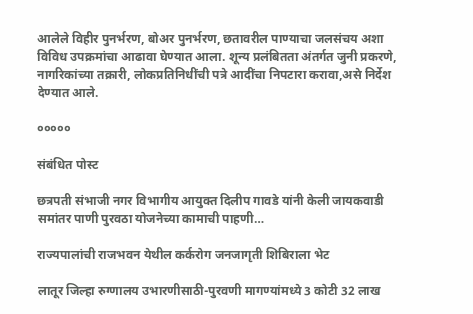आलेले विहीर पुनर्भरण, बोअर पुनर्भरण, छतावरील पाण्याचा जलसंचय अशा विविध उपक्रमांचा आढावा घेण्यात आला. शून्य प्रलंबितता अंतर्गत जुनी प्रकरणे, नागरिकांच्या तक्रारी, लोकप्रतिनिधींची पत्रे आदींचा निपटारा करावा,असे निर्देश देण्यात आले.

०००००

संबंधित पोस्ट

छत्रपती संभाजी नगर विभागीय आयुक्त दिलीप गावडे यांनी केली जायकवाडी समांतर पाणी पुरवठा योजनेच्या कामाची पाहणी…

राज्यपालांची राजभवन येथील कर्करोग जनजागृती शिबिराला भेट

लातूर जिल्हा रुग्णालय उभारणीसाठी-पुरवणी मागण्यांमध्ये 3 कोटी 32 लाख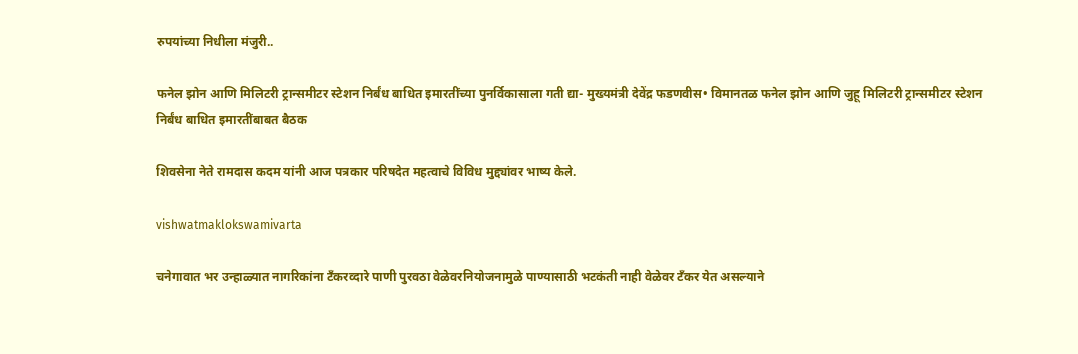रुपयांच्या निधीला मंजुरी..

फनेल झोन आणि मिलिटरी ट्रान्समीटर स्टेशन निर्बंध बाधित इमारतींच्या पुनर्विकासाला गती द्या- मुख्यमंत्री देवेंद्र फडणवीस• विमानतळ फनेल झोन आणि जुहू मिलिटरी ट्रान्समीटर स्टेशन निर्बंध बाधित इमारतींबाबत बैठक

शिवसेना नेते रामदास कदम यांनी आज पत्रकार परिषदेत महत्वाचे विविध मुद्द्यांवर भाष्य केले.

vishwatmaklokswamivarta

चनेगावात भर उन्हाळ्यात नागरिकांना टँकरव्दारे पाणी पुरवठा वेळेवरनियोजनामुळे पाण्यासाठी भटकंती नाही वेळेवर टँकर येत असल्याने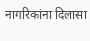नागरिकांना दिलासा